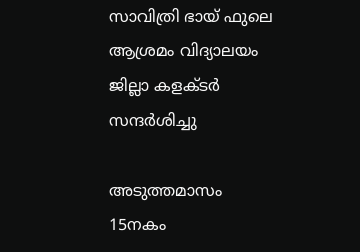സാവിത്രി ഭായ് ഫുലെ ആശ്രമം വിദ്യാലയം ജില്ലാ കളക്ടര്‍ സന്ദര്‍ശിച്ചു

അടുത്തമാസം 15നകം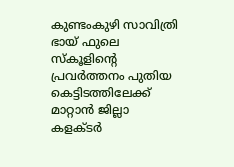കുണ്ടംകുഴി സാവിത്രി ഭായ് ഫുലെ സ്‌കൂളിന്റെ പ്രവര്‍ത്തനം പുതിയ കെട്ടിടത്തിലേക്ക് മാറ്റാന്‍ ജില്ലാ കളക്ടര്‍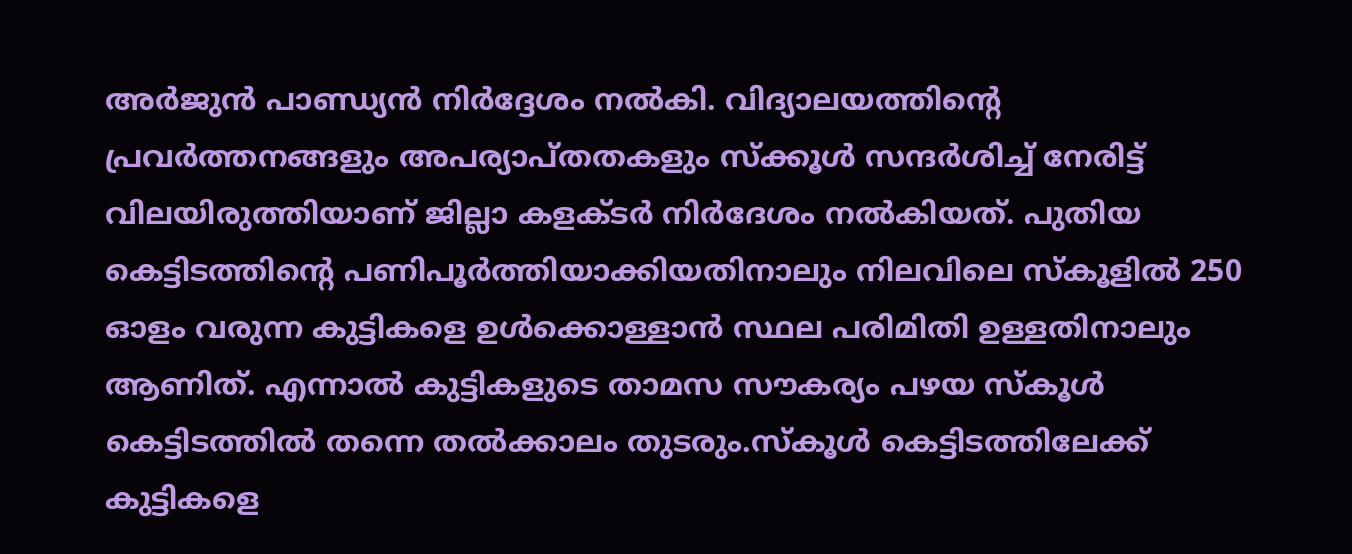അര്‍ജുന്‍ പാണ്ഡ്യന്‍ നിര്‍ദ്ദേശം നല്‍കി. വിദ്യാലയത്തിന്റെ പ്രവര്‍ത്തനങ്ങളും അപര്യാപ്തതകളും സ്‌ക്കൂള്‍ സന്ദര്‍ശിച്ച് നേരിട്ട് വിലയിരുത്തിയാണ് ജില്ലാ കളക്ടര്‍ നിര്‍ദേശം നല്‍കിയത്. പുതിയ കെട്ടിടത്തിന്റെ പണിപൂര്‍ത്തിയാക്കിയതിനാലും നിലവിലെ സ്‌കൂളില്‍ 250 ഓളം വരുന്ന കുട്ടികളെ ഉള്‍ക്കൊള്ളാന്‍ സ്ഥല പരിമിതി ഉള്ളതിനാലും ആണിത്. എന്നാല്‍ കുട്ടികളുടെ താമസ സൗകര്യം പഴയ സ്‌കൂള്‍ കെട്ടിടത്തില്‍ തന്നെ തല്‍ക്കാലം തുടരും.സ്‌കൂള്‍ കെട്ടിടത്തിലേക്ക് കുട്ടികളെ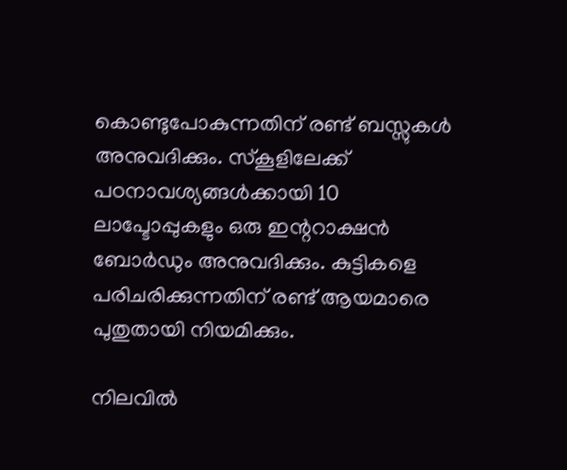കൊണ്ടുപോകുന്നതിന് രണ്ട് ബസ്സുകള്‍ അനുവദിക്കും. സ്‌കൂളിലേക്ക് പഠനാവശ്യങ്ങള്‍ക്കായി 10 ലാപ്ടോപ്പുകളും ഒരു ഇന്ററാക്ഷന്‍ ബോര്‍ഡും അനുവദിക്കും. കുട്ടികളെ പരിചരിക്കുന്നതിന് രണ്ട് ആയമാരെ പുതുതായി നിയമിക്കും.

നിലവില്‍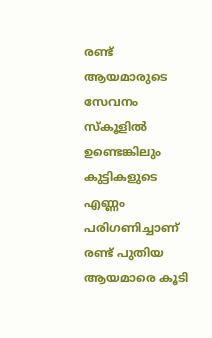രണ്ട് ആയമാരുടെ സേവനം സ്‌കൂളില്‍ ഉണ്ടെങ്കിലും കുട്ടികളുടെ എണ്ണം പരിഗണിച്ചാണ് രണ്ട് പുതിയ ആയമാരെ കൂടി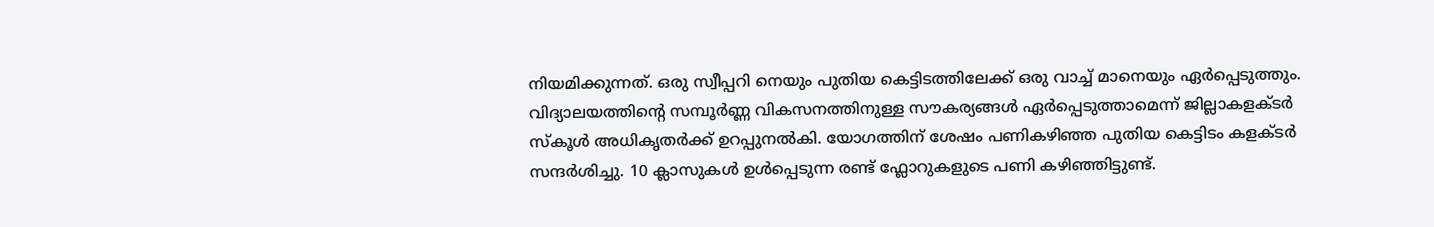നിയമിക്കുന്നത്. ഒരു സ്വീപ്പറി നെയും പുതിയ കെട്ടിടത്തിലേക്ക് ഒരു വാച്ച് മാനെയും ഏര്‍പ്പെടുത്തും. വിദ്യാലയത്തിന്റെ സമ്പൂര്‍ണ്ണ വികസനത്തിനുള്ള സൗകര്യങ്ങള്‍ ഏര്‍പ്പെടുത്താമെന്ന് ജില്ലാകളക്ടര്‍ സ്‌കൂള്‍ അധികൃതര്‍ക്ക് ഉറപ്പുനല്‍കി. യോഗത്തിന് ശേഷം പണികഴിഞ്ഞ പുതിയ കെട്ടിടം കളക്ടര്‍ സന്ദര്‍ശിച്ചു. 10 ക്ലാസുകള്‍ ഉള്‍പ്പെടുന്ന രണ്ട് ഫ്ലോറുകളുടെ പണി കഴിഞ്ഞിട്ടുണ്ട്.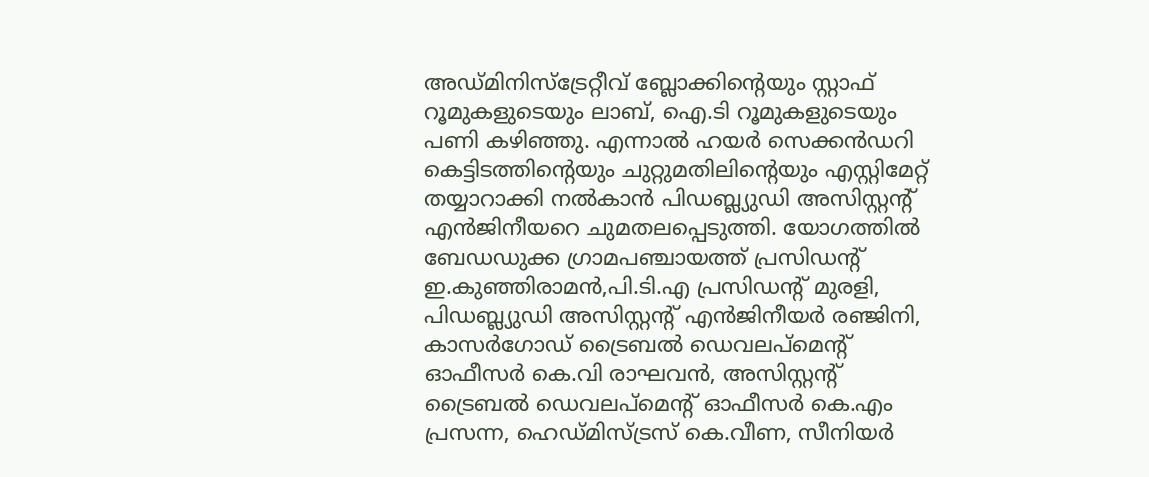അഡ്മിനിസ്ട്രേറ്റീവ് ബ്ലോക്കിന്റെയും സ്റ്റാഫ് റൂമുകളുടെയും ലാബ്, ഐ.ടി റൂമുകളുടെയും പണി കഴിഞ്ഞു. എന്നാല്‍ ഹയര്‍ സെക്കന്‍ഡറി കെട്ടിടത്തിന്റെയും ചുറ്റുമതിലിന്റെയും എസ്റ്റിമേറ്റ് തയ്യാറാക്കി നല്‍കാന്‍ പിഡബ്ല്യുഡി അസിസ്റ്റന്റ് എന്‍ജിനീയറെ ചുമതലപ്പെടുത്തി. യോഗത്തില്‍ ബേഡഡുക്ക ഗ്രാമപഞ്ചായത്ത് പ്രസിഡന്റ് ഇ.കുഞ്ഞിരാമന്‍,പി.ടി.എ പ്രസിഡന്റ് മുരളി, പിഡബ്ല്യുഡി അസിസ്റ്റന്റ് എന്‍ജിനീയര്‍ രഞ്ജിനി, കാസര്‍ഗോഡ് ട്രൈബല്‍ ഡെവലപ്മെന്റ് ഓഫീസര്‍ കെ.വി രാഘവന്‍, അസിസ്റ്റന്റ് ട്രൈബല്‍ ഡെവലപ്മെന്റ് ഓഫീസര്‍ കെ.എം പ്രസന്ന, ഹെഡ്മിസ്ട്രസ് കെ.വീണ, സീനിയര്‍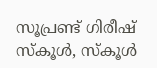സൂപ്രണ്ട് ഗിരീഷ് സ്‌കൂള്‍, സ്‌കൂള്‍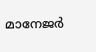മാനേജര്‍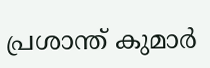പ്രശാന്ത് കുമാര്‍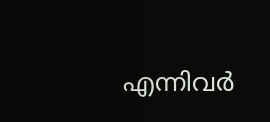എന്നിവര്‍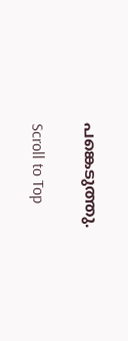പങ്കെടുത്തു.

Scroll to Top